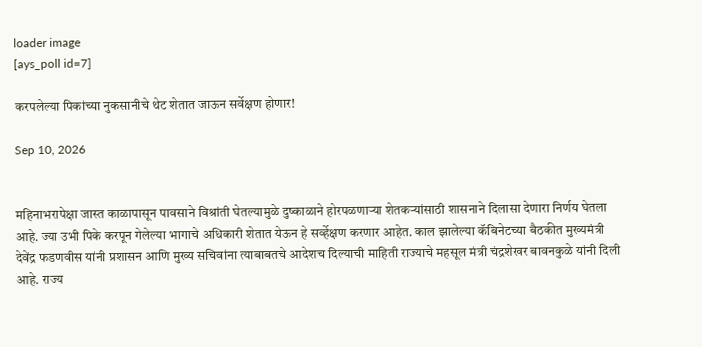loader image
[ays_poll id=7]

करपलेल्या पिकांच्या नुकसानीचे थेट शेतात जाऊन सर्वेक्षण होणार!

Sep 10, 2026


महिनाभरापेक्षा जास्त काळापासून पावसाने विश्रांती घेतल्यामुळे दुष्काळाने होरपळणाऱ्या शेतकऱ्यांसाठी शासनाने दिलासा देणारा निर्णय घेतला आहे. ज्या उभी पिके करपून गेलेल्या भागाचे अधिकारी शेतात येऊन हे सर्व्हेक्षण करणार आहेत. काल झालेल्या कॅबिनेटच्या बैठकीत मुख्यमंत्री देवेंद्र फडणवीस यांनी प्रशासन आणि मुख्य सचिवांना त्याबाबतचे आदेशच दिल्याची माहिती राज्याचे महसूल मंत्री चंद्रशेखर बावनकुळे यांनी दिली आहे. राज्य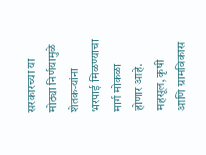सरकारच्या या मोठ्या निर्णयामुळे शेतकऱ्यांना भरपाई मिळण्याचा मार्ग मोकळा होणार आहे.
महसूल, कृषी आणि ग्रामविकास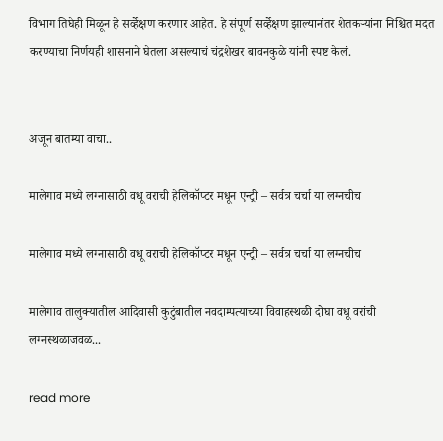विभाग तिघेही मिळून हे सर्व्हेक्षण करणार आहेत. हे संपूर्ण सर्व्हेक्षण झाल्यानंतर शेतकऱ्यांना निश्चित मदत करण्याचा निर्णयही शासनाने घेतला असल्याचं चंद्रशेखर बावनकुळे यांनी स्पष्ट केलं.


अजून बातम्या वाचा..

मालेगाव मध्ये लग्नासाठी वधू वराची हेलिकॉप्टर मधून एन्ट्री – सर्वत्र चर्चा या लग्नचीच

मालेगाव मध्ये लग्नासाठी वधू वराची हेलिकॉप्टर मधून एन्ट्री – सर्वत्र चर्चा या लग्नचीच

मालेगाव तालुक्यातील आदिवासी कुटुंबातील नवदाम्पत्याच्या विवाहस्थळी दोघा वधू वरांची लग्नस्थळाजवळ...

read more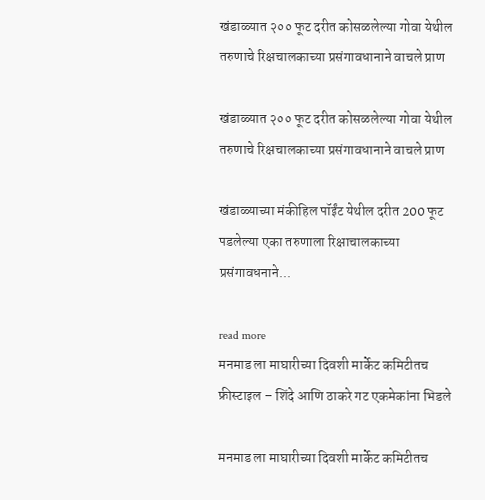खंडाळ्यात २०० फूट दरीत कोसळलेल्या गोवा येथील तरुणाचे रिक्षचालकाच्या प्रसंगावधानाने वाचले प्राण

खंडाळ्यात २०० फूट दरीत कोसळलेल्या गोवा येथील तरुणाचे रिक्षचालकाच्या प्रसंगावधानाने वाचले प्राण

खंडाळ्याच्या मंकीहिल पॉईंट येथील दरीत 200 फूट पडलेल्या एका तरुणाला रिक्षाचालकाच्या प्रसंगावधनाने...

read more
मनमाड ला माघारीच्या दिवशी मार्केट कमिटीतच फ्रीस्टाइल – शिंदे आणि ठाकरे गट एकमेकांना भिडले

मनमाड ला माघारीच्या दिवशी मार्केट कमिटीतच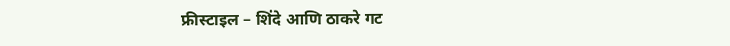फ्रीस्टाइल – शिंदे आणि ठाकरे गट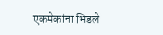एकमेकांना भिडले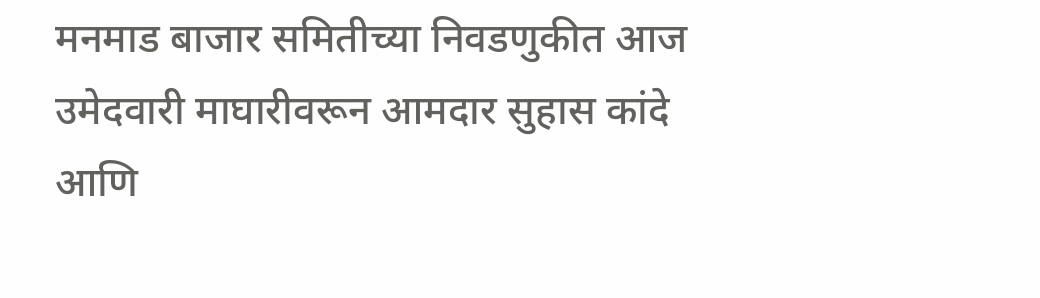मनमाड बाजार समितीच्या निवडणुकीत आज उमेदवारी माघारीवरून आमदार सुहास कांदे आणि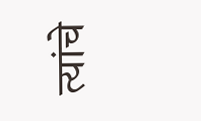त्यांचे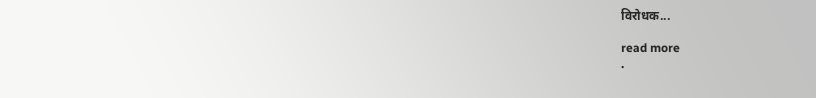विरोधक...

read more
.